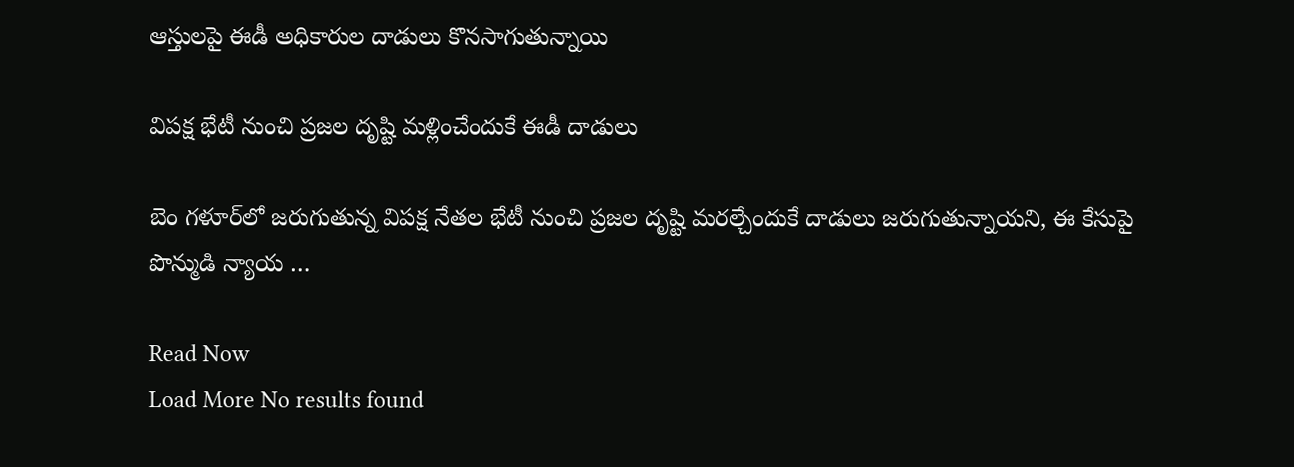ఆస్తులపై ఈడీ అధికారుల దాడులు కొనసాగుతున్నాయి

విపక్ష భేటీ నుంచి ప్రజల దృష్టి మళ్లించేందుకే ఈడీ దాడులు

బెం గళూర్‌లో జరుగుతున్న విపక్ష నేతల భేటీ నుంచి ప్రజల దృష్టి మరల్చేందుకే దాడులు జరుగుతున్నాయని, ఈ కేసుపై పొన్ముడి న్యాయ …

Read Now
Load More No results found